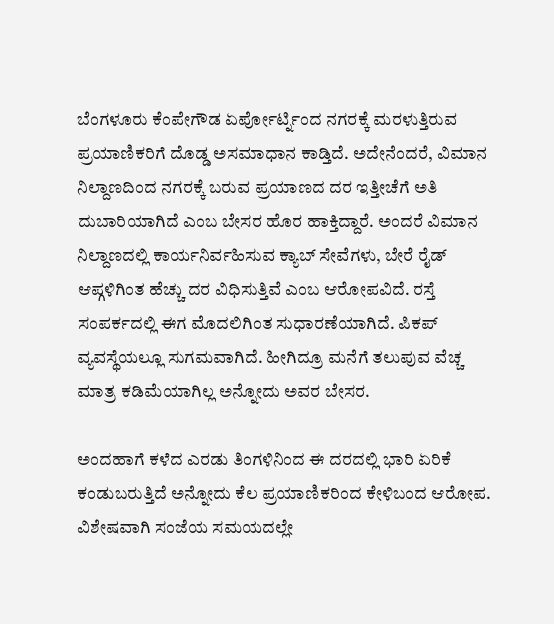ಬೆಂಗಳೂರು ಕೆಂಪೇಗೌಡ ಏರ್ಪೋರ್ಟ್ನಿಂದ ನಗರಕ್ಕೆ ಮರಳುತ್ತಿರುವ ಪ್ರಯಾಣಿಕರಿಗೆ ದೊಡ್ಡ ಅಸಮಾಧಾನ ಕಾಡ್ತಿದೆ. ಅದೇನೆಂದರೆ, ವಿಮಾನ ನಿಲ್ದಾಣದಿಂದ ನಗರಕ್ಕೆ ಬರುವ ಪ್ರಯಾಣದ ದರ ಇತ್ತೀಚೆಗೆ ಅತಿ ದುಬಾರಿಯಾಗಿದೆ ಎಂಬ ಬೇಸರ ಹೊರ ಹಾಕ್ತಿದ್ದಾರೆ. ಅಂದರೆ ವಿಮಾನ ನಿಲ್ದಾಣದಲ್ಲಿ ಕಾರ್ಯನಿರ್ವಹಿಸುವ ಕ್ಯಾಬ್ ಸೇವೆಗಳು, ಬೇರೆ ರೈಡ್ ಆಪ್ಗಳಿಗಿಂತ ಹೆಚ್ಚು ದರ ವಿಧಿಸುತ್ತಿವೆ ಎಂಬ ಆರೋಪವಿದೆ. ರಸ್ತೆ ಸಂಪರ್ಕದಲ್ಲಿ ಈಗ ಮೊದಲಿಗಿಂತ ಸುಧಾರಣೆಯಾಗಿದೆ. ಪಿಕಪ್ ವ್ಯವಸ್ಥೆಯಲ್ಲೂ ಸುಗಮವಾಗಿದೆ. ಹೀಗಿದ್ರೂ ಮನೆಗೆ ತಲುಪುವ ವೆಚ್ಚ ಮಾತ್ರ ಕಡಿಮೆಯಾಗಿಲ್ಲ ಅನ್ನೋದು ಅವರ ಬೇಸರ.

ಅಂದಹಾಗೆ ಕಳೆದ ಎರಡು ತಿಂಗಳಿನಿಂದ ಈ ದರದಲ್ಲಿ ಭಾರಿ ಏರಿಕೆ ಕಂಡುಬರುತ್ತಿದೆ ಅನ್ನೋದು ಕೆಲ ಪ್ರಯಾಣಿಕರಿಂದ ಕೇಳಿಬಂದ ಆರೋಪ. ವಿಶೇಷವಾಗಿ ಸಂಜೆಯ ಸಮಯದಲ್ಲೇ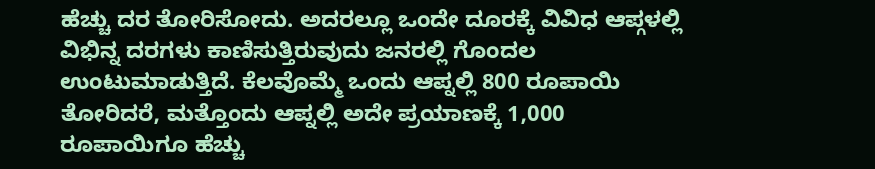ಹೆಚ್ಚು ದರ ತೋರಿಸೋದು. ಅದರಲ್ಲೂ ಒಂದೇ ದೂರಕ್ಕೆ ವಿವಿಧ ಆಪ್ಗಳಲ್ಲಿ ವಿಭಿನ್ನ ದರಗಳು ಕಾಣಿಸುತ್ತಿರುವುದು ಜನರಲ್ಲಿ ಗೊಂದಲ ಉಂಟುಮಾಡುತ್ತಿದೆ. ಕೆಲವೊಮ್ಮೆ ಒಂದು ಆಪ್ನಲ್ಲಿ 800 ರೂಪಾಯಿ ತೋರಿದರೆ, ಮತ್ತೊಂದು ಆಪ್ನಲ್ಲಿ ಅದೇ ಪ್ರಯಾಣಕ್ಕೆ 1,000 ರೂಪಾಯಿಗೂ ಹೆಚ್ಚು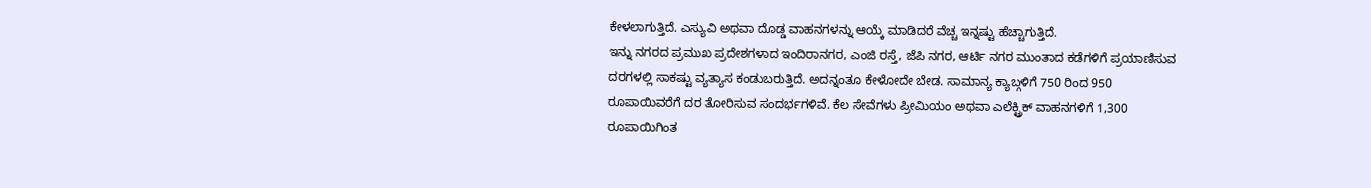ಕೇಳಲಾಗುತ್ತಿದೆ. ಎಸ್ಯುವಿ ಅಥವಾ ದೊಡ್ಡ ವಾಹನಗಳನ್ನು ಆಯ್ಕೆ ಮಾಡಿದರೆ ವೆಚ್ಚ ಇನ್ನಷ್ಟು ಹೆಚ್ಚಾಗುತ್ತಿದೆ.
ಇನ್ನು ನಗರದ ಪ್ರಮುಖ ಪ್ರದೇಶಗಳಾದ ಇಂದಿರಾನಗರ, ಎಂಜಿ ರಸ್ತೆ, ಜೆಪಿ ನಗರ, ಆರ್ಟಿ ನಗರ ಮುಂತಾದ ಕಡೆಗಳಿಗೆ ಪ್ರಯಾಣಿಸುವ ದರಗಳಲ್ಲಿ ಸಾಕಷ್ಟು ವ್ಯತ್ಯಾಸ ಕಂಡುಬರುತ್ತಿದೆ. ಅದನ್ನಂತೂ ಕೇಳೋದೇ ಬೇಡ. ಸಾಮಾನ್ಯ ಕ್ಯಾಬ್ಗಳಿಗೆ 750 ರಿಂದ 950 ರೂಪಾಯಿವರೆಗೆ ದರ ತೋರಿಸುವ ಸಂದರ್ಭಗಳಿವೆ. ಕೆಲ ಸೇವೆಗಳು ಪ್ರೀಮಿಯಂ ಅಥವಾ ಎಲೆಕ್ಟ್ರಿಕ್ ವಾಹನಗಳಿಗೆ 1,300 ರೂಪಾಯಿಗಿಂತ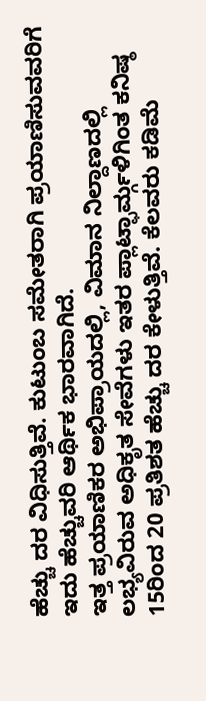ಹೆಚ್ಚು ದರ ವಿಧಿಸುತ್ತಿವೆ. ಕುಟುಂಬ ಸಮೇತರಾಗಿ ಪ್ರಯಾಣಿಸುವವರಿಗೆ ಇದು ಹೆಚ್ಚುವರಿ ಆರ್ಥಿಕ ಭಾರವಾಗಿದೆ.
ಇತ್ತ ಪ್ರಯಾಣಿಕರ ಅಭಿಪ್ರಾಯದಲ್ಲಿ, ವಿಮಾನ ನಿಲ್ದಾಣದಲ್ಲಿ ಲಭ್ಯವಿರುವ ಅಧಿಕೃತ ಸೇವೆಗಳು ಇತರ ಪ್ಲಾಟ್ಫಾರ್ಮ್ಗಳಿಗಿಂತ ಕನಿಷ್ಠ 15ರಿಂದ 20 ಪ್ರತಿಶತ ಹೆಚ್ಚು ದರ ಕೇಳುತ್ತಿವೆ. ಕೆಲವರು ಕಡಿಮೆ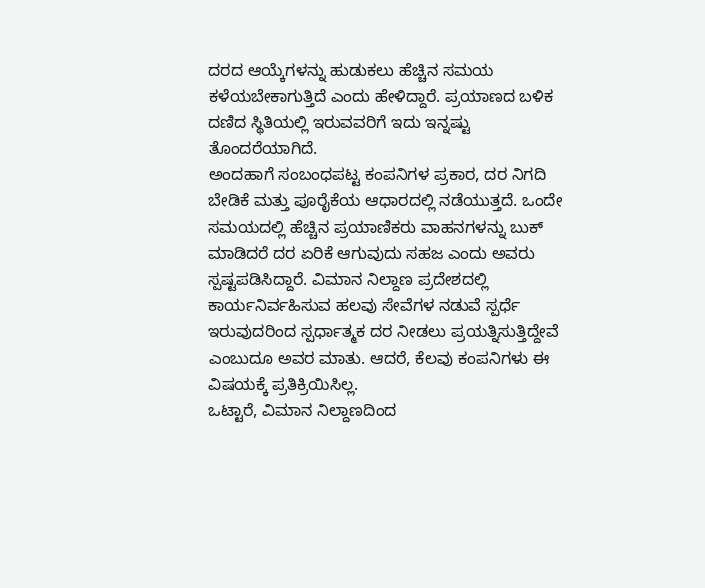ದರದ ಆಯ್ಕೆಗಳನ್ನು ಹುಡುಕಲು ಹೆಚ್ಚಿನ ಸಮಯ ಕಳೆಯಬೇಕಾಗುತ್ತಿದೆ ಎಂದು ಹೇಳಿದ್ದಾರೆ. ಪ್ರಯಾಣದ ಬಳಿಕ ದಣಿದ ಸ್ಥಿತಿಯಲ್ಲಿ ಇರುವವರಿಗೆ ಇದು ಇನ್ನಷ್ಟು ತೊಂದರೆಯಾಗಿದೆ.
ಅಂದಹಾಗೆ ಸಂಬಂಧಪಟ್ಟ ಕಂಪನಿಗಳ ಪ್ರಕಾರ, ದರ ನಿಗದಿ ಬೇಡಿಕೆ ಮತ್ತು ಪೂರೈಕೆಯ ಆಧಾರದಲ್ಲಿ ನಡೆಯುತ್ತದೆ. ಒಂದೇ ಸಮಯದಲ್ಲಿ ಹೆಚ್ಚಿನ ಪ್ರಯಾಣಿಕರು ವಾಹನಗಳನ್ನು ಬುಕ್ ಮಾಡಿದರೆ ದರ ಏರಿಕೆ ಆಗುವುದು ಸಹಜ ಎಂದು ಅವರು ಸ್ಪಷ್ಟಪಡಿಸಿದ್ದಾರೆ. ವಿಮಾನ ನಿಲ್ದಾಣ ಪ್ರದೇಶದಲ್ಲಿ ಕಾರ್ಯನಿರ್ವಹಿಸುವ ಹಲವು ಸೇವೆಗಳ ನಡುವೆ ಸ್ಪರ್ಧೆ ಇರುವುದರಿಂದ ಸ್ಪರ್ಧಾತ್ಮಕ ದರ ನೀಡಲು ಪ್ರಯತ್ನಿಸುತ್ತಿದ್ದೇವೆ ಎಂಬುದೂ ಅವರ ಮಾತು. ಆದರೆ, ಕೆಲವು ಕಂಪನಿಗಳು ಈ ವಿಷಯಕ್ಕೆ ಪ್ರತಿಕ್ರಿಯಿಸಿಲ್ಲ.
ಒಟ್ಟಾರೆ, ವಿಮಾನ ನಿಲ್ದಾಣದಿಂದ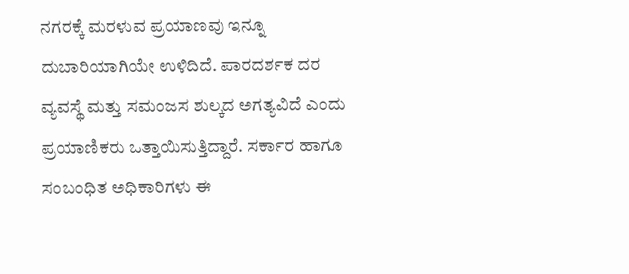ನಗರಕ್ಕೆ ಮರಳುವ ಪ್ರಯಾಣವು ಇನ್ನೂ ದುಬಾರಿಯಾಗಿಯೇ ಉಳಿದಿದೆ. ಪಾರದರ್ಶಕ ದರ ವ್ಯವಸ್ಥೆ ಮತ್ತು ಸಮಂಜಸ ಶುಲ್ಕದ ಅಗತ್ಯವಿದೆ ಎಂದು ಪ್ರಯಾಣಿಕರು ಒತ್ತಾಯಿಸುತ್ತಿದ್ದಾರೆ. ಸರ್ಕಾರ ಹಾಗೂ ಸಂಬಂಧಿತ ಅಧಿಕಾರಿಗಳು ಈ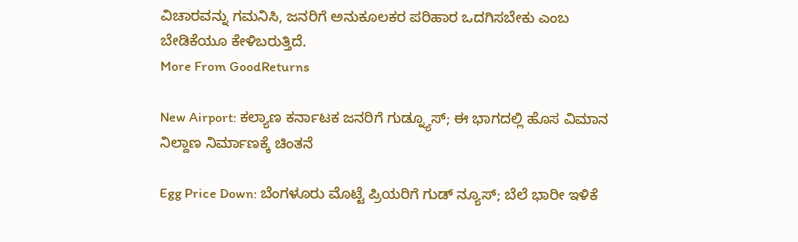ವಿಚಾರವನ್ನು ಗಮನಿಸಿ, ಜನರಿಗೆ ಅನುಕೂಲಕರ ಪರಿಹಾರ ಒದಗಿಸಬೇಕು ಎಂಬ ಬೇಡಿಕೆಯೂ ಕೇಳಿಬರುತ್ತಿದೆ.
More From GoodReturns

New Airport: ಕಲ್ಯಾಣ ಕರ್ನಾಟಕ ಜನರಿಗೆ ಗುಡ್ನ್ಯೂಸ್; ಈ ಭಾಗದಲ್ಲಿ ಹೊಸ ವಿಮಾನ ನಿಲ್ದಾಣ ನಿರ್ಮಾಣಕ್ಕೆ ಚಿಂತನೆ

Egg Price Down: ಬೆಂಗಳೂರು ಮೊಟ್ಟೆ ಪ್ರಿಯರಿಗೆ ಗುಡ್ ನ್ಯೂಸ್; ಬೆಲೆ ಭಾರೀ ಇಳಿಕೆ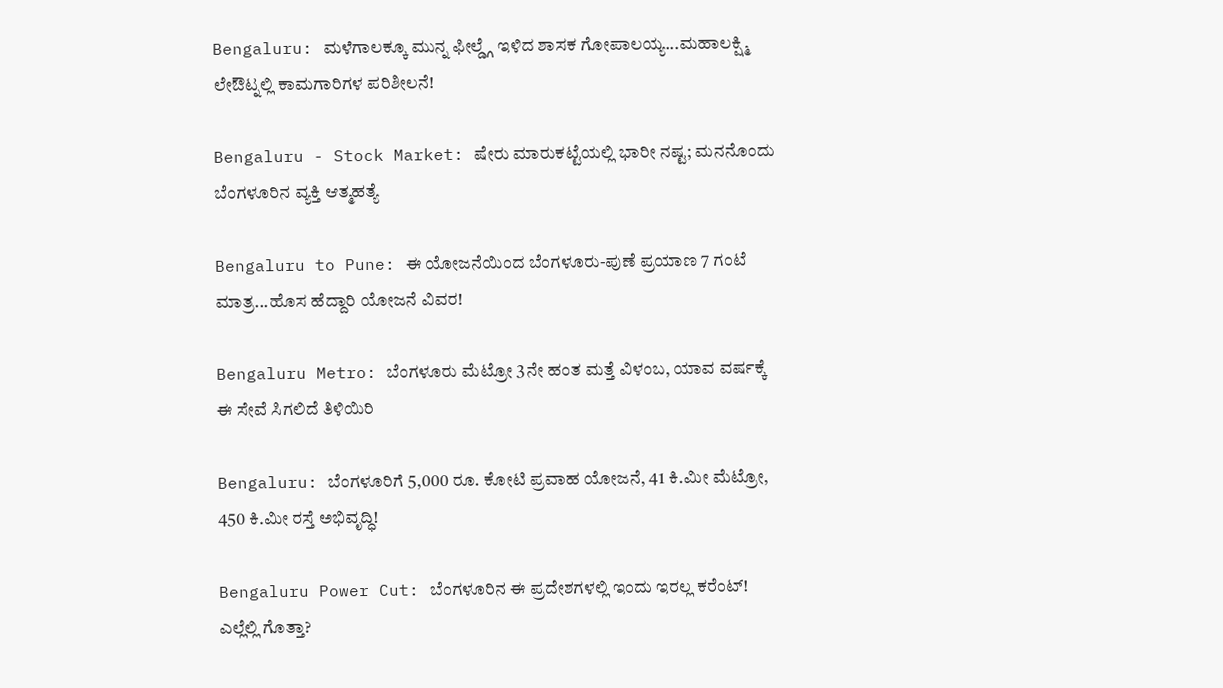Bengaluru: ಮಳೆಗಾಲಕ್ಕೂ ಮುನ್ನ ಫೀಲ್ಡ್ಗೆ ಇಳಿದ ಶಾಸಕ ಗೋಪಾಲಯ್ಯ...ಮಹಾಲಕ್ಷ್ಮಿ ಲೇಔಟ್ನಲ್ಲಿ ಕಾಮಗಾರಿಗಳ ಪರಿಶೀಲನೆ!

Bengaluru - Stock Market: ಷೇರು ಮಾರುಕಟ್ಟೆಯಲ್ಲಿ ಭಾರೀ ನಷ್ಟ; ಮನನೊಂದು ಬೆಂಗಳೂರಿನ ವ್ಯಕ್ತಿ ಆತ್ಮಹತ್ಯೆ

Bengaluru to Pune: ಈ ಯೋಜನೆಯಿಂದ ಬೆಂಗಳೂರು-ಪುಣೆ ಪ್ರಯಾಣ 7 ಗಂಟೆ ಮಾತ್ರ...ಹೊಸ ಹೆದ್ದಾರಿ ಯೋಜನೆ ವಿವರ!

Bengaluru Metro: ಬೆಂಗಳೂರು ಮೆಟ್ರೋ 3ನೇ ಹಂತ ಮತ್ತೆ ವಿಳಂಬ, ಯಾವ ವರ್ಷಕ್ಕೆ ಈ ಸೇವೆ ಸಿಗಲಿದೆ ತಿಳಿಯಿರಿ

Bengaluru: ಬೆಂಗಳೂರಿಗೆ 5,000 ರೂ. ಕೋಟಿ ಪ್ರವಾಹ ಯೋಜನೆ, 41 ಕಿ.ಮೀ ಮೆಟ್ರೋ, 450 ಕಿ.ಮೀ ರಸ್ತೆ ಅಭಿವೃದ್ಧಿ!

Bengaluru Power Cut: ಬೆಂಗಳೂರಿನ ಈ ಪ್ರದೇಶಗಳಲ್ಲಿ ಇಂದು ಇರಲ್ಲ ಕರೆಂಟ್! ಎಲ್ಲೆಲ್ಲಿ ಗೊತ್ತಾ?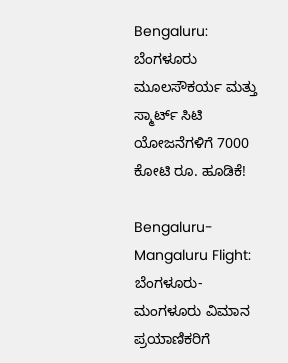Bengaluru: ಬೆಂಗಳೂರು ಮೂಲಸೌಕರ್ಯ ಮತ್ತು ಸ್ಮಾರ್ಟ್ ಸಿಟಿ ಯೋಜನೆಗಳಿಗೆ 7000 ಕೋಟಿ ರೂ. ಹೂಡಿಕೆ!

Bengaluru-Mangaluru Flight: ಬೆಂಗಳೂರು-ಮಂಗಳೂರು ವಿಮಾನ ಪ್ರಯಾಣಿಕರಿಗೆ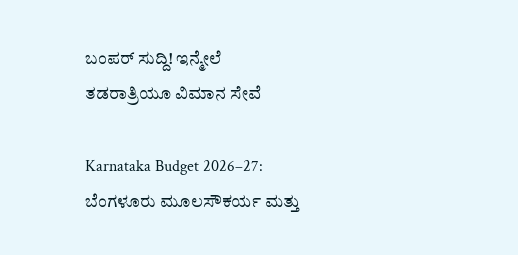ಬಂಪರ್ ಸುದ್ದಿ! ಇನ್ಮೇಲೆ ತಡರಾತ್ರಿಯೂ ವಿಮಾನ ಸೇವೆ

Karnataka Budget 2026–27: ಬೆಂಗಳೂರು ಮೂಲಸೌಕರ್ಯ ಮತ್ತು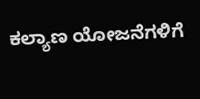ಕಲ್ಯಾಣ ಯೋಜನೆಗಳಿಗೆ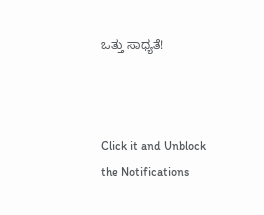ಒತ್ತು ಸಾಧ್ಯತೆ!



Click it and Unblock the Notifications